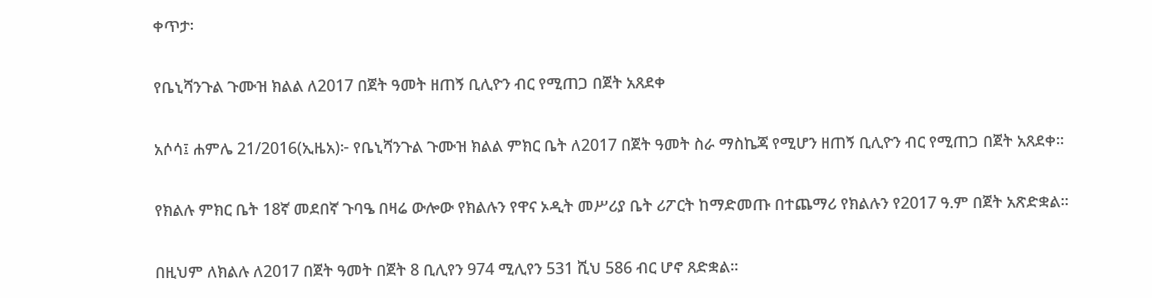ቀጥታ፡

የቤኒሻንጉል ጉሙዝ ክልል ለ2017 በጀት ዓመት ዘጠኝ ቢሊዮን ብር የሚጠጋ በጀት አጸደቀ

አሶሳ፤ ሐምሌ 21/2016(ኢዜአ)፦ የቤኒሻንጉል ጉሙዝ ክልል ምክር ቤት ለ2017 በጀት ዓመት ስራ ማስኬጃ የሚሆን ዘጠኝ ቢሊዮን ብር የሚጠጋ በጀት አጸደቀ።

የክልሉ ምክር ቤት 18ኛ መደበኛ ጉባዔ በዛሬ ውሎው የክልሉን የዋና ኦዲት መሥሪያ ቤት ሪፖርት ከማድመጡ በተጨማሪ የክልሉን የ2017 ዓ.ም በጀት አጽድቋል።

በዚህም ለክልሉ ለ2017 በጀት ዓመት በጀት 8 ቢሊየን 974 ሚሊየን 531 ሺህ 586 ብር ሆኖ ጸድቋል።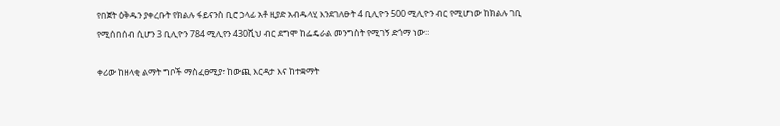የበጀት ዕቅዱን ያቀረቡት የክልሉ ፋይናንስ ቢሮ ኃላፊ አቶ ዚያድ አብዱላሂ እንደገለፁት 4 ቢሊዮን 500 ሚሊዮን ብር የሚሆነው ከክልሉ ገቢ የሚሰበሰብ ሲሆን 3 ቢሊዮን 784 ሚሊየን 430ሺህ ብር ደግሞ ከፌዴራል መንግስት የሚገኝ ድጎማ ነው።

ቀሪው ከዘላቂ ልማት ግቦች ማስፈፀሚያ፣ ከውጪ እርዳታ እና ከተቋማት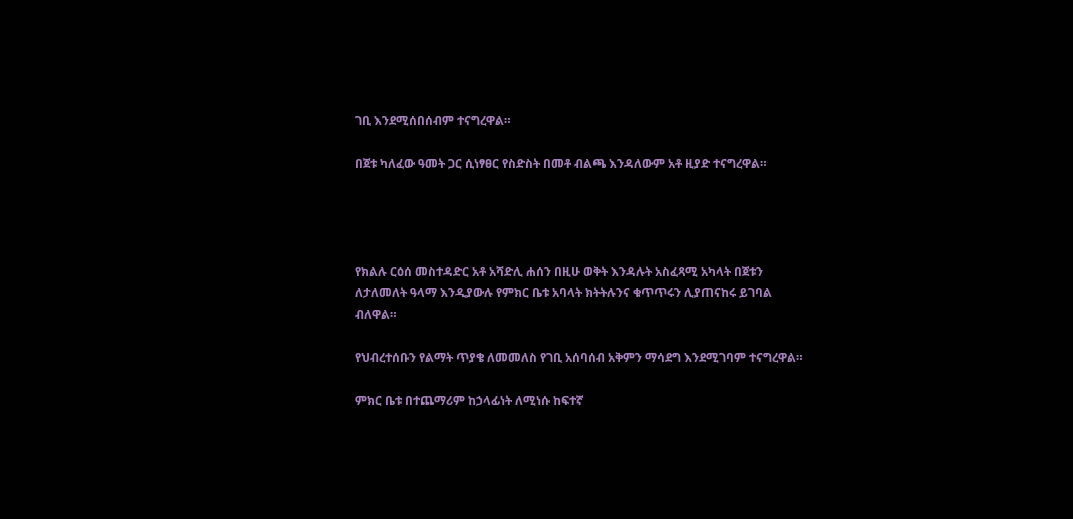ገቢ እንደሚሰበሰብም ተናግረዋል።

በጀቱ ካለፈው ዓመት ጋር ሲነፃፀር የስድስት በመቶ ብልጫ እንዳለውም አቶ ዚያድ ተናግረዋል።




የክልሉ ርዕሰ መስተዳድር አቶ አሻድሊ ሐሰን በዚሁ ወቅት እንዳሉት አስፈጻሚ አካላት በጀቱን ለታለመለት ዓላማ እንዲያውሉ የምክር ቤቱ አባላት ክትትሉንና ቁጥጥሩን ሊያጠናከሩ ይገባል ብለዋል።

የህብረተሰቡን የልማት ጥያቄ ለመመለስ የገቢ አሰባሰብ አቅምን ማሳደግ እንደሚገባም ተናግረዋል።

ምክር ቤቱ በተጨማሪም ከኃላፊነት ለሚነሱ ከፍተኛ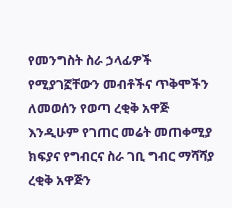የመንግስት ስራ ኃላፊዎች የሚያገኟቸውን መብቶችና ጥቅሞችን ለመወሰን የወጣ ረቂቅ አዋጅ እንዲሁም የገጠር መሬት መጠቀሚያ ክፍያና የግብርና ስራ ገቢ ግብር ማሻሻያ ረቂቅ አዋጅን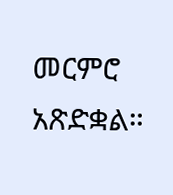መርምሮ አጽድቋል።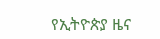የኢትዮጵያ ዜና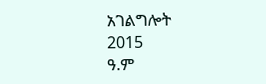አገልግሎት
2015
ዓ.ም